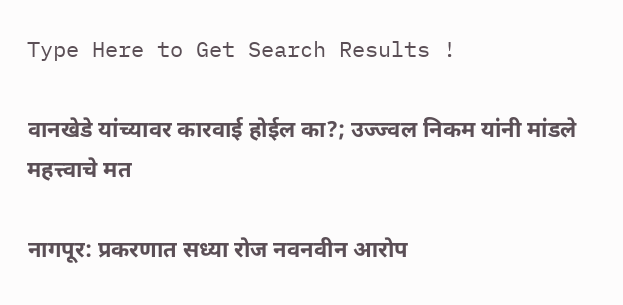Type Here to Get Search Results !

वानखेडे यांच्यावर कारवाई होईल का?; उज्ज्वल निकम यांनी मांडले महत्त्वाचे मत

नागपूर: प्रकरणात सध्या रोज नवनवीन आरोप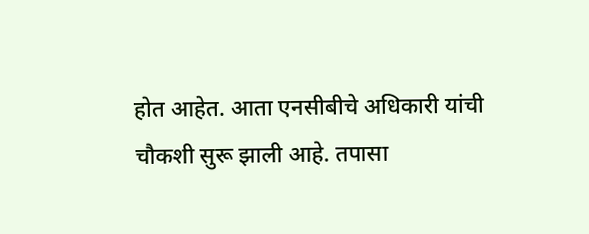होत आहेत. आता एनसीबीचे अधिकारी यांची चौकशी सुरू झाली आहे. तपासा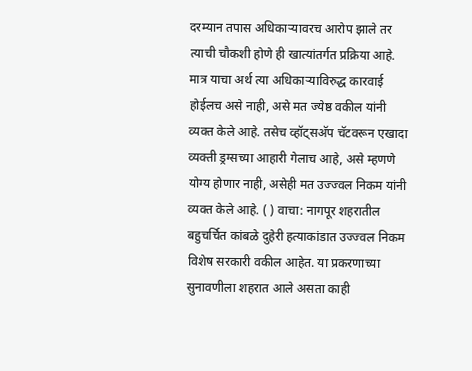दरम्यान तपास अधिकाऱ्यावरच आरोप झाले तर त्याची चौकशी होणे ही खात्यांतर्गत प्रक्रिया आहे. मात्र याचा अर्थ त्या अधिकाऱ्याविरुद्ध कारवाई होईलच असे नाही, असे मत ज्येष्ठ वकील यांनी व्यक्त केले आहे. तसेच व्हॉट्सअ‍ॅप चॅटवरून एखादा व्यक्ती ड्रग्सच्या आहारी गेलाच आहे, असे म्हणणे योग्य होणार नाही, असेही मत उज्ज्वल निकम यांनी व्यक्त केले आहे. ( ) वाचा: नागपूर शहरातील बहुचर्चित कांबळे दुहेरी हत्याकांडात उज्ज्वल निकम विशेष सरकारी वकील आहेत. या प्रकरणाच्या सुनावणीला शहरात आले असता काही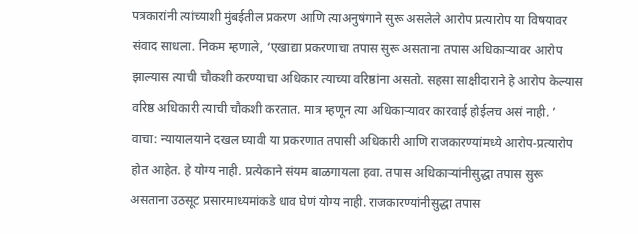पत्रकारांनी त्यांच्याशी मुंबईतील प्रकरण आणि त्याअनुषंगाने सुरू असलेले आरोप प्रत्यारोप या विषयावर संवाद साधला. निकम म्हणाले, ‘एखाद्या प्रकरणाचा तपास सुरू असताना तपास अधिकाऱ्यावर आरोप झाल्यास त्याची चौकशी करण्याचा अधिकार त्याच्या वरिष्ठांना असतो. सहसा साक्षीदाराने हे आरोप केल्यास वरिष्ठ अधिकारी त्याची चौकशी करतात. मात्र म्हणून त्या अधिकाऱ्यावर कारवाई होईलच असं नाही. ’ वाचा: न्यायालयाने दखल घ्यावी या प्रकरणात तपासी अधिकारी आणि राजकारण्यांमध्ये आरोप-प्रत्यारोप होत आहेत. हे योग्य नाही. प्रत्येकाने संयम बाळगायला हवा. तपास अधिकाऱ्यांनीसुद्धा तपास सुरू असताना उठसूट प्रसारमाध्यमांकडे धाव घेणं योग्य नाही. राजकारण्यांनीसुद्धा तपास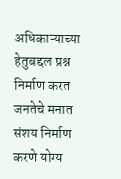अधिकाऱ्याच्या हेतुबद्दल प्रश्न निर्माण करत जनतेचे मनात संशय निर्माण करणे योग्य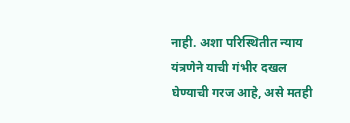नाही. अशा परिस्थितीत न्याय यंत्रणेने याची गंभीर दखल घेण्याची गरज आहे, असे मतही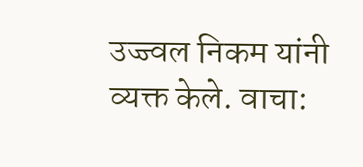उज्ज्वल निकम यांनी व्यक्त केले. वाचा: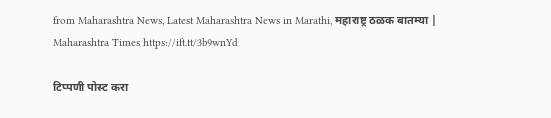from Maharashtra News, Latest Maharashtra News in Marathi, महाराष्ट्र ठळक बातम्या | Maharashtra Times https://ift.tt/3b9wnYd

टिप्पणी पोस्ट करा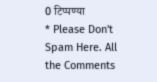0 टिप्पण्या
* Please Don't Spam Here. All the Comments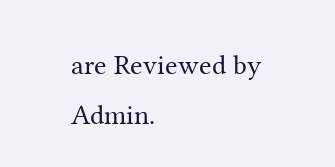are Reviewed by Admin.